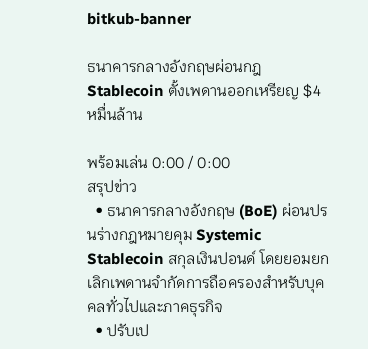bitkub-banner

ธนาคารกลางอังกฤษผ่อนกฎ Stablecoin ตั้งเพดานออกเหรียญ $4 หมื่นล้าน

พร้อมเล่น 0:00 / 0:00
สรุปข่าว
  • ธนาคารกลางอังกฤษ (BoE) ผ่อนปรนร่างกฎหมายคุม Systemic Stablecoin สกุลเงินปอนด์ โดยยอมยกเลิกเพดานจำกัดการถือครองสำหรับบุคคลทั่วไปและภาคธุรกิจ
  • ปรับเป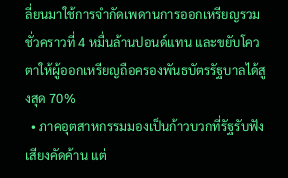ลี่ยนมาใช้การจำกัดเพดานการออกเหรียญรวมชั่วคราวที่ 4 หมื่นล้านปอนด์แทน และขยับโควตาให้ผู้ออกเหรียญถือครองพันธบัตรรัฐบาลได้สูงสุด 70%
  • ภาคอุตสาหกรรมมองเป็นก้าวบวกที่รัฐรับฟังเสียงคัดค้าน แต่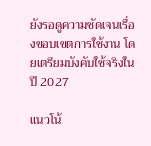ยังรอดูความชัดเจนเรื่องขอบเขตการใช้งาน โดยเตรียมบังคับใช้จริงในปี 2027

แนวโน้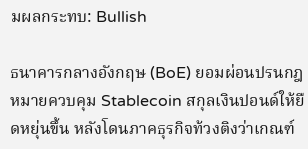มผลกระทบ: Bullish

ธนาคารกลางอังกฤษ (BoE) ยอมผ่อนปรนกฎหมายควบคุม Stablecoin สกุลเงินปอนด์ให้ยืดหยุ่นขึ้น หลังโดนภาคธุรกิจท้วงติงว่าเกณฑ์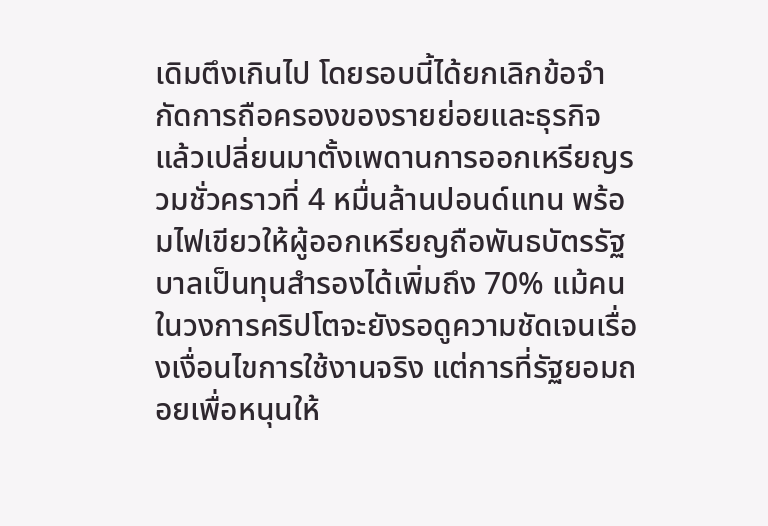เดิมตึงเกินไป โดยรอบนี้ได้ยกเลิกข้อจำกัดการถือครองของรายย่อยและธุรกิจ แล้วเปลี่ยนมาตั้งเพดานการออกเหรียญรวมชั่วคราวที่ 4 หมื่นล้านปอนด์แทน พร้อมไฟเขียวให้ผู้ออกเหรียญถือพันธบัตรรัฐบาลเป็นทุนสำรองได้เพิ่มถึง 70% แม้คนในวงการคริปโตจะยังรอดูความชัดเจนเรื่องเงื่อนไขการใช้งานจริง แต่การที่รัฐยอมถอยเพื่อหนุนให้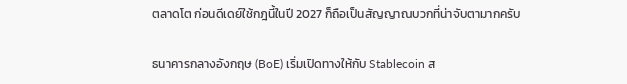ตลาดโต ก่อนดีเดย์ใช้กฎนี้ในปี 2027 ก็ถือเป็นสัญญาณบวกที่น่าจับตามากครับ

ธนาคารกลางอังกฤษ (BoE) เริ่มเปิดทางให้กับ Stablecoin ส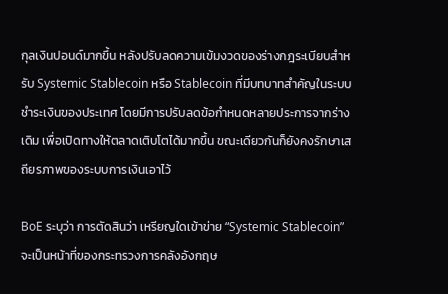กุลเงินปอนด์มากขึ้น หลังปรับลดความเข้มงวดของร่างกฎระเบียบสำหรับ Systemic Stablecoin หรือ Stablecoin ที่มีบทบาทสำคัญในระบบชำระเงินของประเทศ โดยมีการปรับลดข้อกำหนดหลายประการจากร่างเดิม เพื่อเปิดทางให้ตลาดเติบโตได้มากขึ้น ขณะเดียวกันก็ยังคงรักษาเสถียรภาพของระบบการเงินเอาไว้

BoE ระบุว่า การตัดสินว่า เหรียญใดเข้าข่าย “Systemic Stablecoin” จะเป็นหน้าที่ของกระทรวงการคลังอังกฤษ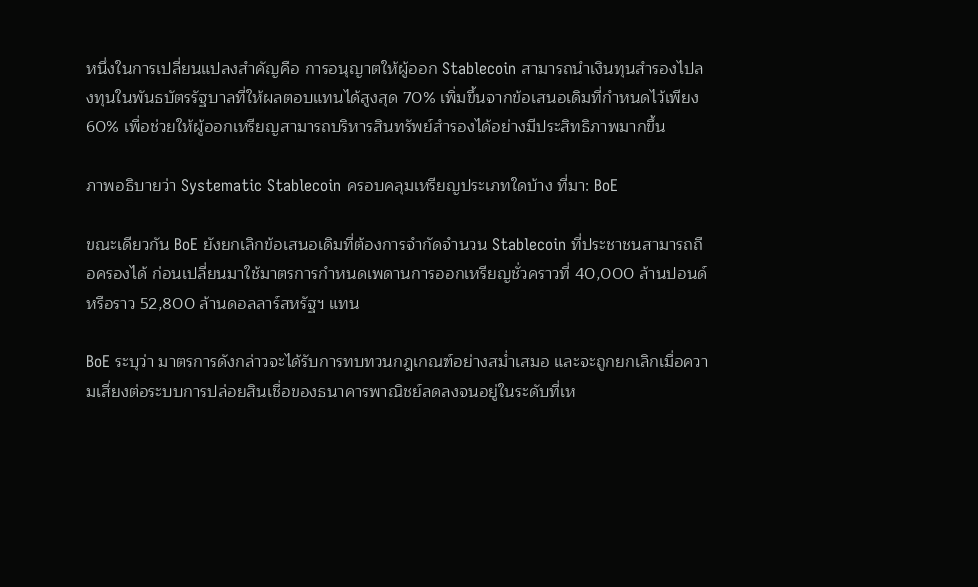หนึ่งในการเปลี่ยนแปลงสำคัญคือ การอนุญาตให้ผู้ออก Stablecoin สามารถนำเงินทุนสำรองไปลงทุนในพันธบัตรรัฐบาลที่ให้ผลตอบแทนได้สูงสุด 70% เพิ่มขึ้นจากข้อเสนอเดิมที่กำหนดไว้เพียง 60% เพื่อช่วยให้ผู้ออกเหรียญสามารถบริหารสินทรัพย์สำรองได้อย่างมีประสิทธิภาพมากขึ้น

ภาพอธิบายว่า Systematic Stablecoin ครอบคลุมเหรียญประเภทใดบ้าง ที่มา: BoE

ขณะเดียวกัน BoE ยังยกเลิกข้อเสนอเดิมที่ต้องการจำกัดจำนวน Stablecoin ที่ประชาชนสามารถถือครองได้ ก่อนเปลี่ยนมาใช้มาตรการกำหนดเพดานการออกเหรียญชั่วคราวที่ 40,000 ล้านปอนด์ หรือราว 52,800 ล้านดอลลาร์สหรัฐฯ แทน

BoE ระบุว่า มาตรการดังกล่าวจะได้รับการทบทวนกฎเกณฑ์อย่างสม่ำเสมอ และจะถูกยกเลิกเมื่อความเสี่ยงต่อระบบการปล่อยสินเชื่อของธนาคารพาณิชย์ลดลงจนอยู่ในระดับที่เห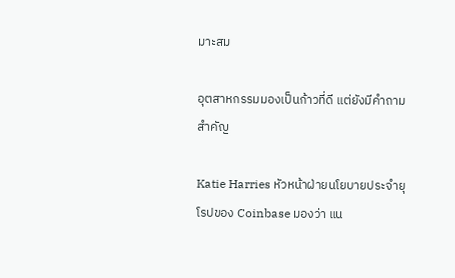มาะสม

อุตสาหกรรมมองเป็นก้าวที่ดี แต่ยังมีคำถามสำคัญ

Katie Harries หัวหน้าฝ่ายนโยบายประจำยุโรปของ Coinbase มองว่า แน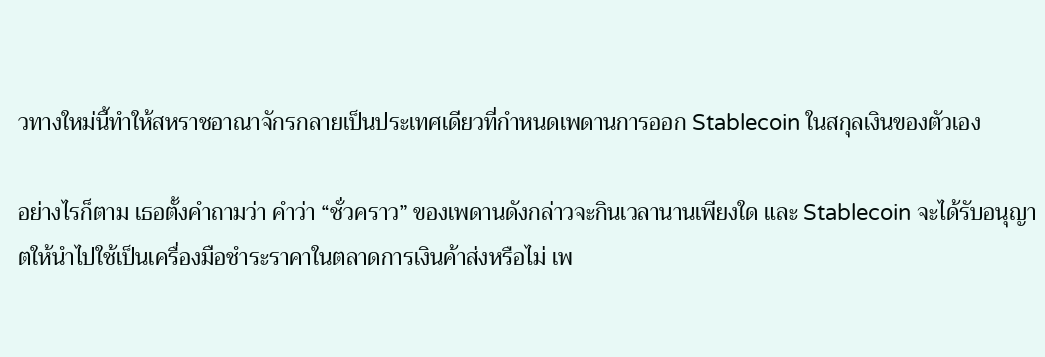วทางใหม่นี้ทำให้สหราชอาณาจักรกลายเป็นประเทศเดียวที่กำหนดเพดานการออก Stablecoin ในสกุลเงินของตัวเอง

อย่างไรก็ตาม เธอตั้งคำถามว่า คำว่า “ชั่วคราว” ของเพดานดังกล่าวจะกินเวลานานเพียงใด และ Stablecoin จะได้รับอนุญาตให้นำไปใช้เป็นเครื่องมือชำระราคาในตลาดการเงินค้าส่งหรือไม่ เพ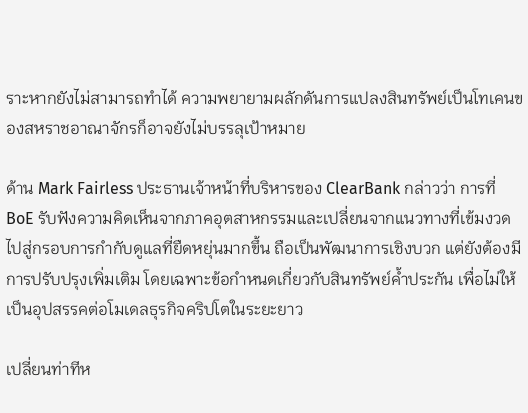ราะหากยังไม่สามารถทำได้ ความพยายามผลักดันการแปลงสินทรัพย์เป็นโทเคนของสหราชอาณาจักรก็อาจยังไม่บรรลุเป้าหมาย

ด้าน Mark Fairless ประธานเจ้าหน้าที่บริหารของ ClearBank กล่าวว่า การที่ BoE รับฟังความคิดเห็นจากภาคอุตสาหกรรมและเปลี่ยนจากแนวทางที่เข้มงวดไปสู่กรอบการกำกับดูแลที่ยืดหยุ่นมากขึ้น ถือเป็นพัฒนาการเชิงบวก แต่ยังต้องมีการปรับปรุงเพิ่มเติม โดยเฉพาะข้อกำหนดเกี่ยวกับสินทรัพย์ค้ำประกัน เพื่อไม่ให้เป็นอุปสรรคต่อโมเดลธุรกิจคริปโตในระยะยาว

เปลี่ยนท่าทีห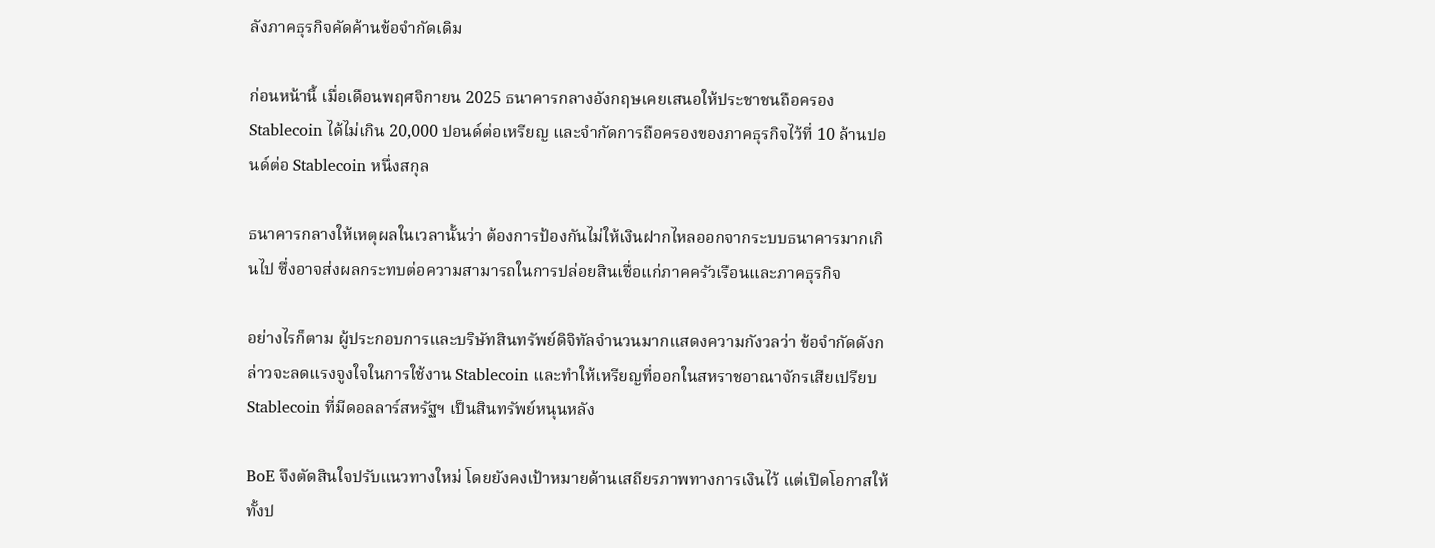ลังภาคธุรกิจคัดค้านข้อจำกัดเดิม

ก่อนหน้านี้ เมื่อเดือนพฤศจิกายน 2025 ธนาคารกลางอังกฤษเคยเสนอให้ประชาชนถือครอง Stablecoin ได้ไม่เกิน 20,000 ปอนด์ต่อเหรียญ และจำกัดการถือครองของภาคธุรกิจไว้ที่ 10 ล้านปอนด์ต่อ Stablecoin หนึ่งสกุล

ธนาคารกลางให้เหตุผลในเวลานั้นว่า ต้องการป้องกันไม่ให้เงินฝากไหลออกจากระบบธนาคารมากเกินไป ซึ่งอาจส่งผลกระทบต่อความสามารถในการปล่อยสินเชื่อแก่ภาคครัวเรือนและภาคธุรกิจ

อย่างไรก็ตาม ผู้ประกอบการและบริษัทสินทรัพย์ดิจิทัลจำนวนมากแสดงความกังวลว่า ข้อจำกัดดังกล่าวจะลดแรงจูงใจในการใช้งาน Stablecoin และทำให้เหรียญที่ออกในสหราชอาณาจักรเสียเปรียบ Stablecoin ที่มีดอลลาร์สหรัฐฯ เป็นสินทรัพย์หนุนหลัง

BoE จึงตัดสินใจปรับแนวทางใหม่ โดยยังคงเป้าหมายด้านเสถียรภาพทางการเงินไว้ แต่เปิดโอกาสให้ทั้งป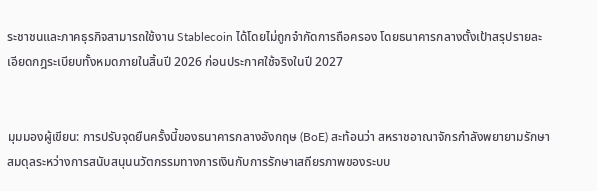ระชาชนและภาคธุรกิจสามารถใช้งาน Stablecoin ได้โดยไม่ถูกจำกัดการถือครอง โดยธนาคารกลางตั้งเป้าสรุปรายละเอียดกฎระเบียบทั้งหมดภายในสิ้นปี 2026 ก่อนประกาศใช้จริงในปี 2027


มุมมองผู้เขียน: การปรับจุดยืนครั้งนี้ของธนาคารกลางอังกฤษ (BoE) สะท้อนว่า สหราชอาณาจักรกำลังพยายามรักษาสมดุลระหว่างการสนับสนุนนวัตกรรมทางการเงินกับการรักษาเสถียรภาพของระบบ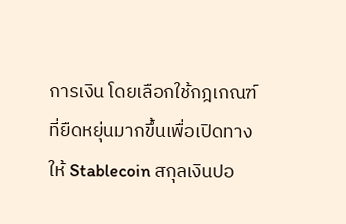การเงิน โดยเลือกใช้กฎเกณฑ์ที่ยืดหยุ่นมากขึ้นเพื่อเปิดทางให้ Stablecoin สกุลเงินปอ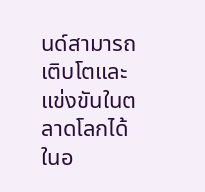นด์สามารถเติบโตและแข่งขันในตลาดโลกได้ในอ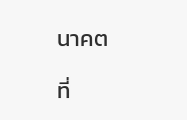นาคต

ที่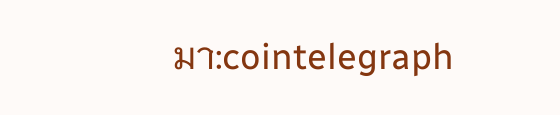มา:cointelegraph